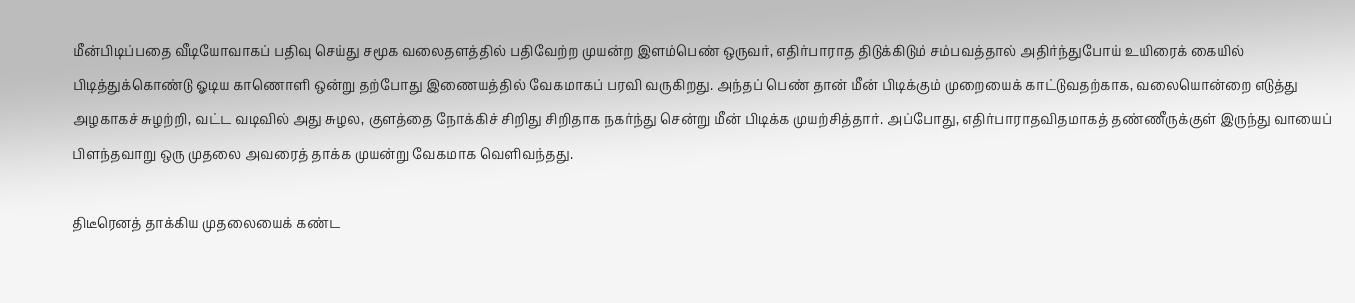மீன்பிடிப்பதை வீடியோவாகப் பதிவு செய்து சமூக வலைதளத்தில் பதிவேற்ற முயன்ற இளம்பெண் ஒருவர், எதிர்பாராத திடுக்கிடும் சம்பவத்தால் அதிர்ந்துபோய் உயிரைக் கையில் பிடித்துக்கொண்டு ஓடிய காணொளி ஒன்று தற்போது இணையத்தில் வேகமாகப் பரவி வருகிறது. அந்தப் பெண் தான் மீன் பிடிக்கும் முறையைக் காட்டுவதற்காக, வலையொன்றை எடுத்து அழகாகச் சுழற்றி, வட்ட வடிவில் அது சுழல, குளத்தை நோக்கிச் சிறிது சிறிதாக நகர்ந்து சென்று மீன் பிடிக்க முயற்சித்தார். அப்போது, எதிர்பாராதவிதமாகத் தண்ணீருக்குள் இருந்து வாயைப் பிளந்தவாறு ஒரு முதலை அவரைத் தாக்க முயன்று வேகமாக வெளிவந்தது.

திடீரெனத் தாக்கிய முதலையைக் கண்ட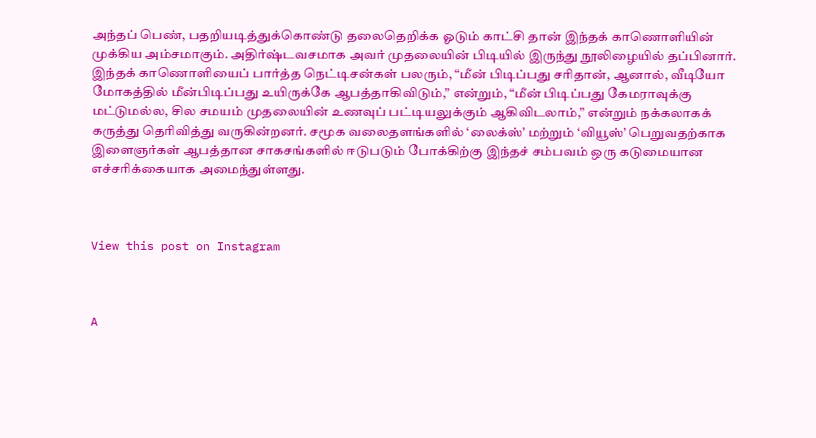அந்தப் பெண், பதறியடித்துக்கொண்டு தலைதெறிக்க ஓடும் காட்சி தான் இந்தக் காணொளியின் முக்கிய அம்சமாகும். அதிர்ஷ்டவசமாக அவர் முதலையின் பிடியில் இருந்து நூலிழையில் தப்பினார். இந்தக் காணொளியைப் பார்த்த நெட்டிசன்கள் பலரும், “மீன் பிடிப்பது சரிதான், ஆனால், வீடியோ மோகத்தில் மீன்பிடிப்பது உயிருக்கே ஆபத்தாகிவிடும்,” என்றும், “மீன் பிடிப்பது கேமராவுக்கு மட்டுமல்ல, சில சமயம் முதலையின் உணவுப் பட்டியலுக்கும் ஆகிவிடலாம்,” என்றும் நக்கலாகக் கருத்து தெரிவித்து வருகின்றனர். சமூக வலைதளங்களில் ‘லைக்ஸ்’ மற்றும் ‘வியூஸ்’ பெறுவதற்காக இளைஞர்கள் ஆபத்தான சாகசங்களில் ஈடுபடும் போக்கிற்கு இந்தச் சம்பவம் ஒரு கடுமையான எச்சரிக்கையாக அமைந்துள்ளது.



View this post on Instagram



A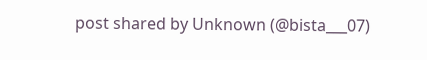post shared by Unknown (@bista___07)